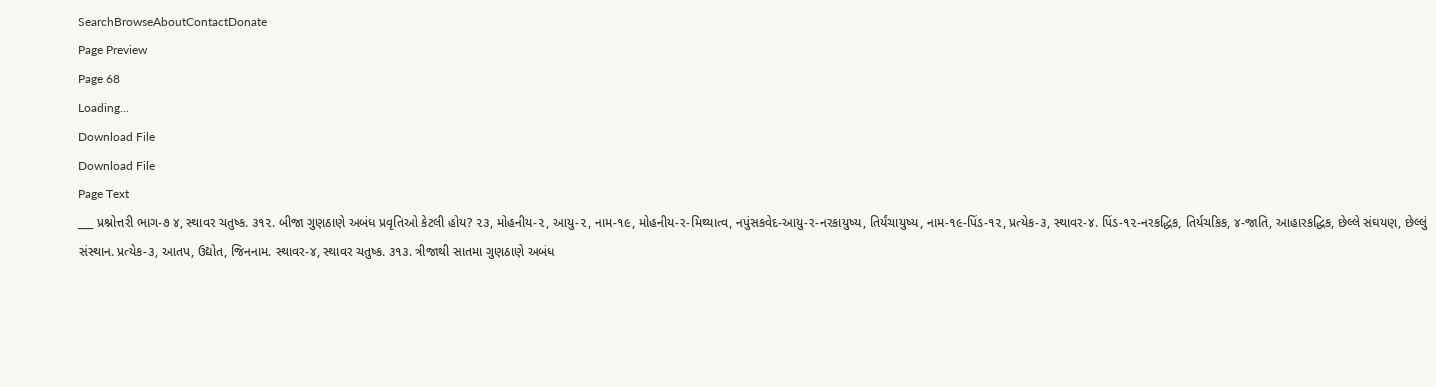SearchBrowseAboutContactDonate
Page Preview
Page 68
Loading...
Download File
Download File
Page Text
___ પ્રશ્નોત્તરી ભાગ-૭ ૪, સ્થાવર ચતુષ્ક. ૩૧૨. બીજા ગુણઠાણે અબંધ પ્રવૃતિઓ કેટલી હોય? ૨૩, મોહનીય-૨, આયુ-૨, નામ-૧૯, મોહનીય-ર-મિથ્યાત્વ, નપુંસકવેદ-આયુ-ર-નરકાયુષ્ય, તિર્યંચાયુષ્ય, નામ-૧૯-પિંડ-૧૨, પ્રત્યેક-૩, સ્થાવર-૪. પિંડ-૧૨-નરકદ્ધિક, તિર્યચકિક, ૪-જાતિ, આહારકદ્ધિક, છેલ્લે સંઘયણ, છેલ્લું સંસ્થાન. પ્રત્યેક-૩, આતપ, ઉદ્યોત, જિનનામ. સ્થાવર-૪, સ્થાવર ચતુષ્ક. ૩૧૩. ત્રીજાથી સાતમા ગુણઠાણે અબંધ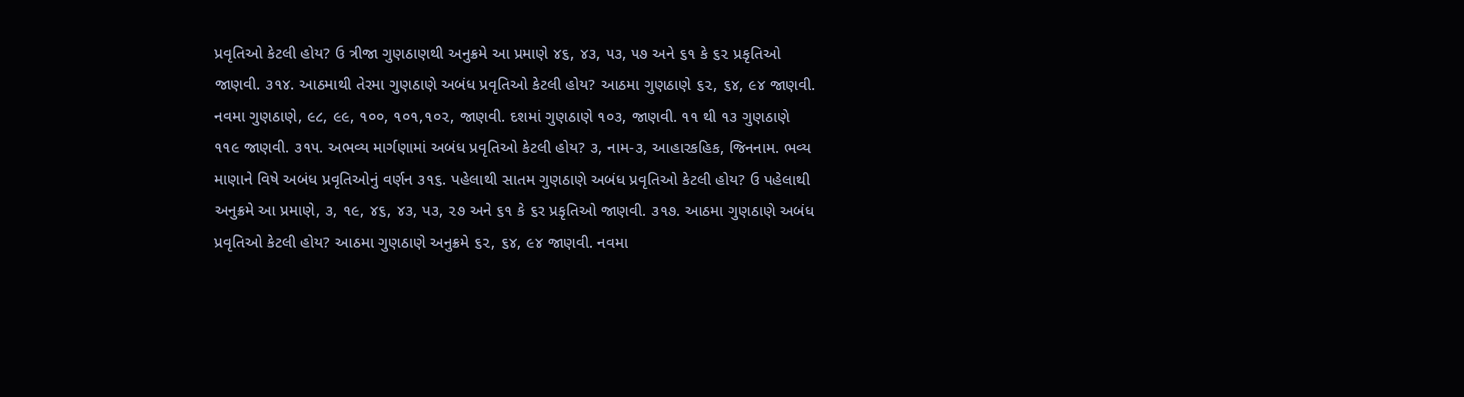પ્રવૃતિઓ કેટલી હોય? ઉ ત્રીજા ગુણઠાણથી અનુક્રમે આ પ્રમાણે ૪૬, ૪૩, ૫૩, ૫૭ અને ૬૧ કે ૬૨ પ્રકૃતિઓ જાણવી. ૩૧૪. આઠમાથી તેરમા ગુણઠાણે અબંધ પ્રવૃતિઓ કેટલી હોય? આઠમા ગુણઠાણે ૬૨, ૬૪, ૯૪ જાણવી. નવમા ગુણઠાણે, ૯૮, ૯૯, ૧૦૦, ૧૦૧,૧૦૨, જાણવી. દશમાં ગુણઠાણે ૧૦૩, જાણવી. ૧૧ થી ૧૩ ગુણઠાણે ૧૧૯ જાણવી. ૩૧૫. અભવ્ય માર્ગણામાં અબંધ પ્રવૃતિઓ કેટલી હોય? ૩, નામ-૩, આહારકહિક, જિનનામ. ભવ્ય માણાને વિષે અબંધ પ્રવૃતિઓનું વર્ણન ૩૧૬. પહેલાથી સાતમ ગુણઠાણે અબંધ પ્રવૃતિઓ કેટલી હોય? ઉ પહેલાથી અનુક્રમે આ પ્રમાણે, ૩, ૧૯, ૪૬, ૪૩, પ૩, ૨૭ અને ૬૧ કે ૬ર પ્રકૃતિઓ જાણવી. ૩૧૭. આઠમા ગુણઠાણે અબંધ પ્રવૃતિઓ કેટલી હોય? આઠમા ગુણઠાણે અનુક્રમે ૬૨, ૬૪, ૯૪ જાણવી. નવમા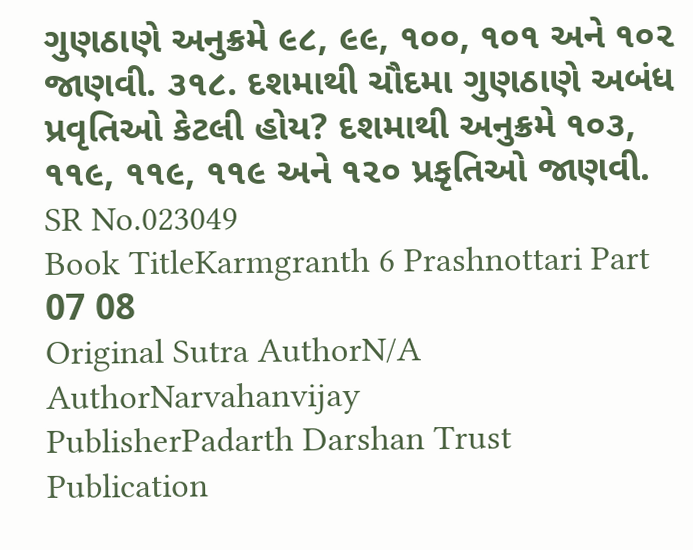ગુણઠાણે અનુક્રમે ૯૮, ૯૯, ૧૦૦, ૧૦૧ અને ૧૦૨ જાણવી. ૩૧૮. દશમાથી ચૌદમા ગુણઠાણે અબંધ પ્રવૃતિઓ કેટલી હોય? દશમાથી અનુક્રમે ૧૦૩, ૧૧૯, ૧૧૯, ૧૧૯ અને ૧૨૦ પ્રકૃતિઓ જાણવી.
SR No.023049
Book TitleKarmgranth 6 Prashnottari Part 07 08
Original Sutra AuthorN/A
AuthorNarvahanvijay
PublisherPadarth Darshan Trust
Publication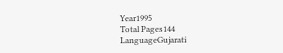Year1995
Total Pages144
LanguageGujarati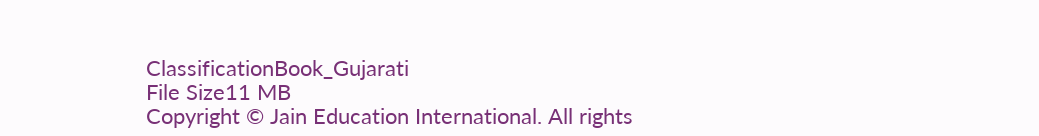ClassificationBook_Gujarati
File Size11 MB
Copyright © Jain Education International. All rights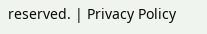reserved. | Privacy Policy